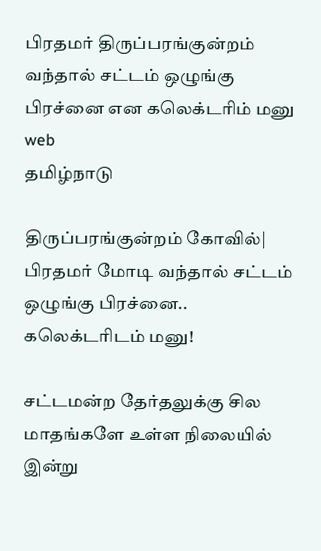பிரதமர் திருப்பரங்குன்றம் வந்தால் சட்டம் ஒழுங்கு பிரச்னை என கலெக்டரிம் மனு web
தமிழ்நாடு

திருப்பரங்குன்றம் கோவில்| பிரதமர் மோடி வந்தால் சட்டம் ஒழுங்கு பிரச்னை.. கலெக்டரிடம் மனு!

சட்டமன்ற தேர்தலுக்கு சில மாதங்களே உள்ள நிலையில் இன்று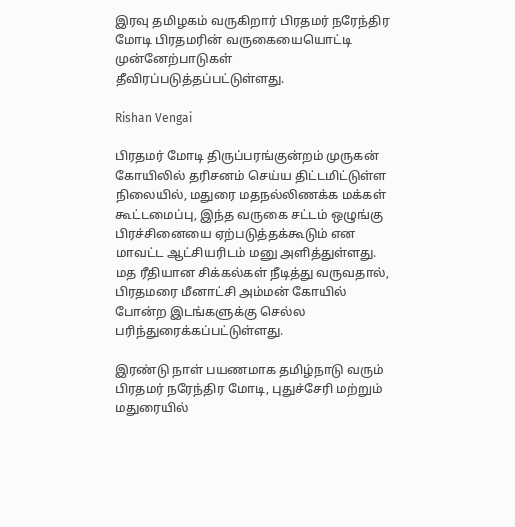இரவு தமிழகம் வருகிறார் பிரதமர் நரேந்திர மோடி பிரதமரின் வருகையையொட்டி முன்னேற்பாடுகள் தீவிரப்படுத்தப்பட்டுள்ளது.

Rishan Vengai

பிரதமர் மோடி திருப்பரங்குன்றம் முருகன் கோயிலில் தரிசனம் செய்ய திட்டமிட்டுள்ள நிலையில், மதுரை மதநல்லிணக்க மக்கள் கூட்டமைப்பு, இந்த வருகை சட்டம் ஒழுங்கு பிரச்சினையை ஏற்படுத்தக்கூடும் என மாவட்ட ஆட்சியரிடம் மனு அளித்துள்ளது. மத ரீதியான சிக்கல்கள் நீடித்து வருவதால், பிரதமரை மீனாட்சி அம்மன் கோயில் போன்ற இடங்களுக்கு செல்ல பரிந்துரைக்கப்பட்டுள்ளது.

இரண்டு நாள் பயணமாக தமிழ்நாடு வரும் பிரதமர் நரேந்திர மோடி, புதுச்சேரி மற்றும் மதுரையில்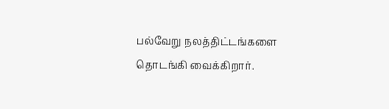பல்வேறு நலத்திட்டங்களை தொடங்கி வைக்கிறார்.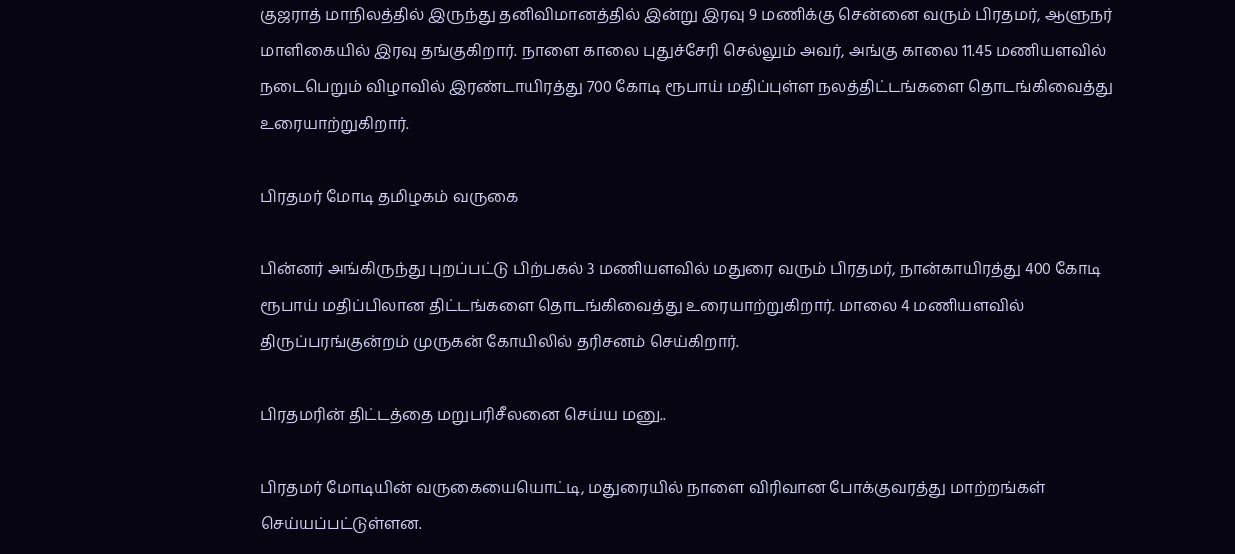குஜராத் மாநிலத்தில் இருந்து தனிவிமானத்தில் இன்று இரவு 9 மணிக்கு சென்னை வரும் பிரதமர், ஆளுநர் மாளிகையில் இரவு தங்குகிறார். நாளை காலை புதுச்சேரி செல்லும் அவர், அங்கு காலை 11.45 மணியளவில் நடைபெறும் விழாவில் இரண்டாயிரத்து 700 கோடி ரூபாய் மதிப்புள்ள நலத்திட்டங்களை தொடங்கிவைத்து உரையாற்றுகிறார்.

பிரதமர் மோடி தமிழகம் வருகை

பின்னர் அங்கிருந்து புறப்பட்டு பிற்பகல் 3 மணியளவில் மதுரை வரும் பிரதமர், நான்காயிரத்து 400 கோடி ரூபாய் மதிப்பிலான திட்டங்களை தொடங்கிவைத்து உரையாற்றுகிறார். மாலை 4 மணியளவில் திருப்பரங்குன்றம் முருகன் கோயிலில் தரிசனம் செய்கிறார்.

பிரதமரின் திட்டத்தை மறுபரிசீலனை செய்ய மனு..

பிரதமர் மோடியின் வருகையையொட்டி, மதுரையில் நாளை விரிவான போக்குவரத்து மாற்றங்கள் செய்யப்பட்டுள்ளன.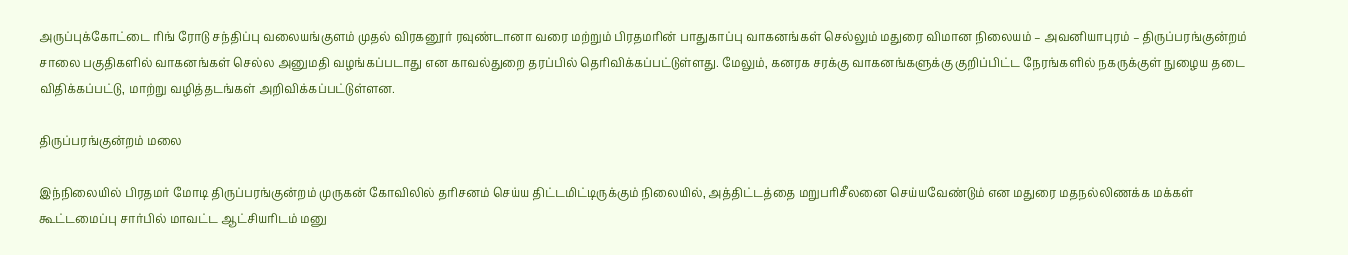அருப்புக்கோட்டை ரிங் ரோடு சந்திப்பு வலையங்குளம் முதல் விரகனூர் ரவுண்டானா வரை மற்றும் பிரதமரின் பாதுகாப்பு வாகனங்கள் செல்லும் மதுரை விமான நிலையம் – அவனியாபுரம் – திருப்பரங்குன்றம் சாலை பகுதிகளில் வாகனங்கள் செல்ல அனுமதி வழங்கப்படாது என காவல்துறை தரப்பில் தெரிவிக்கப்பட்டுள்ளது. மேலும், கனரக சரக்கு வாகனங்களுக்கு குறிப்பிட்ட நேரங்களில் நகருக்குள் நுழைய தடை விதிக்கப்பட்டு, மாற்று வழித்தடங்கள் அறிவிக்கப்பட்டுள்ளன.

திருப்பரங்குன்றம் மலை

இந்நிலையில் பிரதமர் மோடி திருப்பரங்குன்றம் முருகன் கோவிலில் தரிசனம் செய்ய திட்டமிட்டிருக்கும் நிலையில், அத்திட்டத்தை மறுபரிசீலனை செய்யவேண்டும் என மதுரை மதநல்லிணக்க மக்கள் கூட்டமைப்பு சார்பில் மாவட்ட ஆட்சியரிடம் மனு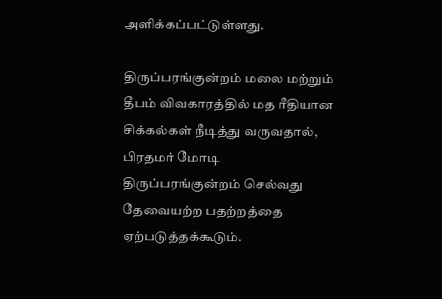அளிக்கப்பட்டுள்ளது.

திருப்பரங்குன்றம் மலை மற்றும் தீபம் விவகாரத்தில் மத ரீதியான சிக்கல்கள் நீடித்து வருவதால், பிரதமர் மோடி திருப்பரங்குன்றம் செல்வது தேவையற்ற பதற்றத்தை ஏற்படுத்தக்கூடும்.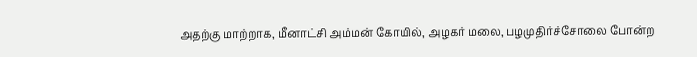அதற்கு மாற்றாக, மீனாட்சி அம்மன் கோயில், அழகர் மலை, பழமுதிர்ச்சோலை போன்ற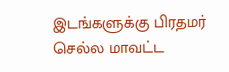இடங்களுக்கு பிரதமர் செல்ல மாவட்ட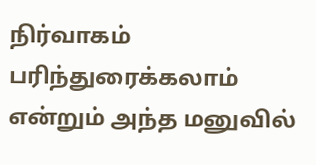நிர்வாகம் பரிந்துரைக்கலாம் என்றும் அந்த மனுவில்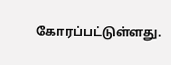கோரப்பட்டுள்ளது.